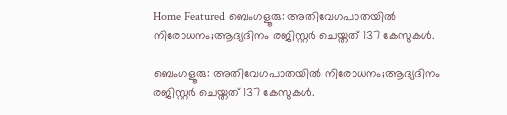Home Featured ബെംഗളൂരു: അതിവേഗപാതയിൽ നിരോധനം;ആദ്യദിനം രജിസ്റ്റർ ചെയ്തത് 137 കേസുകൾ.

ബെംഗളൂരു: അതിവേഗപാതയിൽ നിരോധനം;ആദ്യദിനം രജിസ്റ്റർ ചെയ്തത് 137 കേസുകൾ.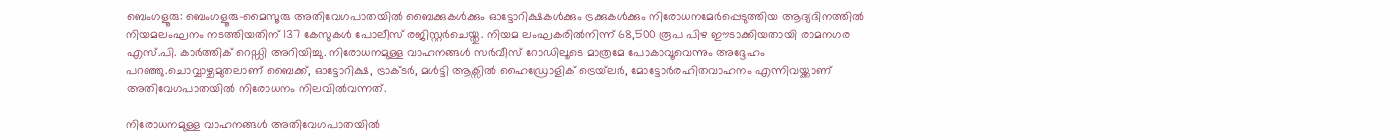ബെംഗളൂരു: ബെംഗളൂരു-മൈസൂരു അതിവേഗപാതയിൽ ബൈക്കുകൾക്കും ഓട്ടോറിക്ഷകൾക്കും ട്രക്കുകൾക്കും നിരോധനമേർപ്പെടുത്തിയ ആദ്യദിനത്തിൽ നിയമലംഘനം നടത്തിയതിന് 137 കേസുകൾ പോലീസ് രജിസ്റ്റർചെയ്തു. നിയമ ലംഘകരിൽനിന്ന് 68,500 രൂപ പിഴ ഈടാക്കിയതായി രാമനഗര എസ്.പി. കാർത്തിക് റെഡ്ഡി അറിയിച്ചു. നിരോധനമുള്ള വാഹനങ്ങൾ സർവീസ് റോഡിലൂടെ മാത്രമേ പോകാവൂവെന്നും അദ്ദേഹം പറഞ്ഞു.ചൊവ്വാഴ്ചമുതലാണ് ബൈക്ക്, ഓട്ടോറിക്ഷ, ട്രാക്ടർ, മൾട്ടി ആക്സിൽ ഹൈഡ്രോളിക് ട്രെയ്‌ലർ, മോട്ടോർരഹിതവാഹനം എന്നിവയ്ക്കാണ് അതിവേഗപാതയിൽ നിരോധനം നിലവിൽവന്നത്.

നിരോധനമുള്ള വാഹനങ്ങൾ അതിവേഗപാതയിൽ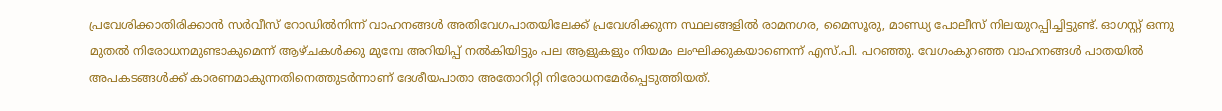പ്രവേശിക്കാതിരിക്കാൻ സർവീസ് റോഡിൽനിന്ന് വാഹനങ്ങൾ അതിവേഗപാതയിലേക്ക് പ്രവേശിക്കുന്ന സ്ഥലങ്ങളിൽ രാമനഗര, മൈസൂരു, മാണ്ഡ്യ പോലീസ് നിലയുറപ്പിച്ചിട്ടുണ്ട്. ഓഗസ്റ്റ് ഒന്നു മുതൽ നിരോധനമുണ്ടാകുമെന്ന് ആഴ്ചകൾക്കു മുമ്പേ അറിയിപ്പ് നൽകിയിട്ടും പല ആളുകളും നിയമം ലംഘിക്കുകയാണെന്ന് എസ്.പി. പറഞ്ഞു. വേഗംകുറഞ്ഞ വാഹനങ്ങൾ പാതയിൽ അപകടങ്ങൾക്ക് കാരണമാകുന്നതിനെത്തുടർന്നാണ് ദേശീയപാതാ അതോറിറ്റി നിരോധനമേർപ്പെടുത്തിയത്.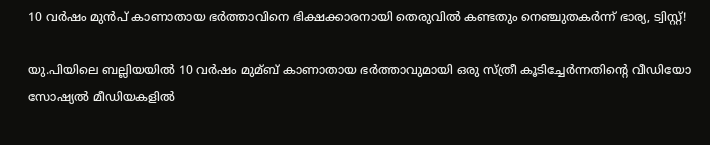10 വര്‍ഷം മുന്‍പ് കാണാതായ ഭര്‍ത്താവിനെ ഭിക്ഷക്കാരനായി തെരുവില്‍ കണ്ടതും നെഞ്ചുതകര്‍ന്ന് ഭാര്യ, ട്വിസ്റ്റ്!

യു.പിയിലെ ബല്ലിയയില്‍ 10 വര്‍ഷം മുമ്ബ് കാണാതായ ഭര്‍ത്താവുമായി ഒരു സ്ത്രീ കൂടിച്ചേര്‍ന്നതിന്റെ വീഡിയോ സോഷ്യല്‍ മീഡിയകളില്‍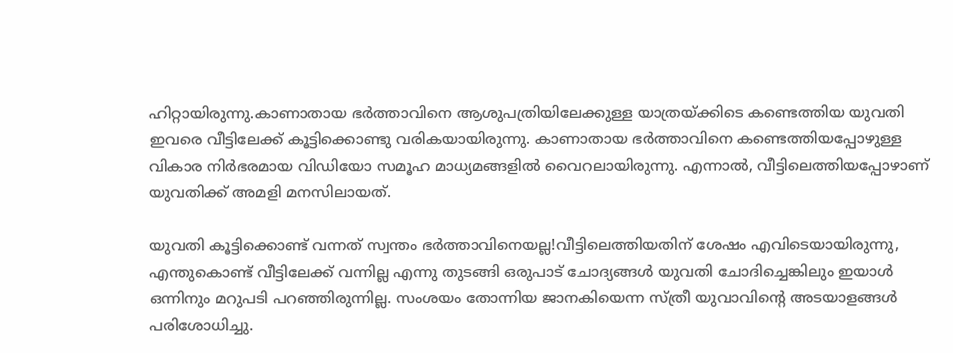ഹിറ്റായിരുന്നു.കാണാതായ ഭര്‍ത്താവിനെ ആശുപത്രിയിലേക്കുള്ള യാത്രയ്ക്കിടെ കണ്ടെത്തിയ യുവതി ഇവരെ വീട്ടിലേക്ക് കൂട്ടിക്കൊണ്ടു വരികയായിരുന്നു. കാണാതായ ഭര്‍ത്താവിനെ കണ്ടെത്തിയപ്പോഴുള്ള വികാര നിര്‍ഭരമായ വിഡിയോ സമൂഹ മാധ്യമങ്ങളില്‍ വൈറലായിരുന്നു. എന്നാല്‍, വീട്ടിലെത്തിയപ്പോഴാണ് യുവതിക്ക് അമളി മനസിലായത്.

യുവതി കൂട്ടിക്കൊണ്ട് വന്നത് സ്വന്തം ഭര്‍ത്താവിനെയല്ല!വീട്ടിലെത്തിയതിന് ശേഷം എവിടെയായിരുന്നു, എന്തുകൊണ്ട് വീട്ടിലേക്ക് വന്നില്ല എന്നു തുടങ്ങി ഒരുപാട് ചോദ്യങ്ങള്‍ യുവതി ചോദിച്ചെങ്കിലും ഇയാള്‍ ഒന്നിനും മറുപടി പറഞ്ഞിരുന്നില്ല. സംശയം തോന്നിയ ജാനകിയെന്ന സ്ത്രീ യുവാവിന്റെ അടയാളങ്ങള്‍ പരിശോധിച്ചു.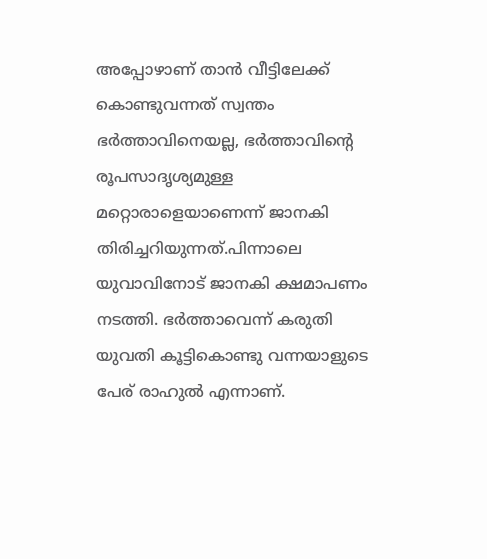അപ്പോഴാണ് താൻ വീട്ടിലേക്ക് കൊണ്ടുവന്നത് സ്വന്തം ഭര്‍ത്താവിനെയല്ല, ഭര്‍ത്താവിന്റെ രൂപസാദൃശ്യമുള്ള മറ്റൊരാളെയാണെന്ന് ജാനകി തിരിച്ചറിയുന്നത്.പിന്നാലെ യുവാവിനോട് ജാനകി ക്ഷമാപണം നടത്തി. ഭര്‍ത്താവെന്ന് കരുതി യുവതി കൂട്ടികൊണ്ടു വന്നയാളുടെ പേര് രാഹുല്‍ എന്നാണ്.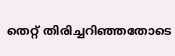തെറ്റ് തിരിച്ചറിഞ്ഞതോടെ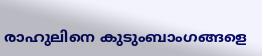രാഹുലിനെ കുടുംബാംഗങ്ങളെ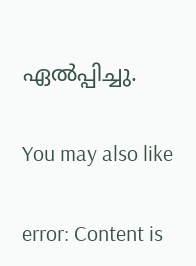ഏല്‍പ്പിച്ചു.

You may also like

error: Content is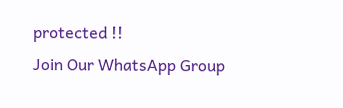protected !!
Join Our WhatsApp Group